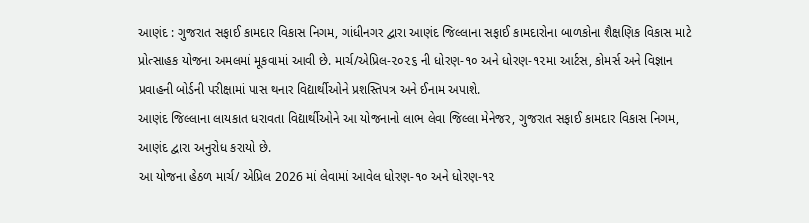આણંદ : ગુજરાત સફાઈ કામદાર વિકાસ નિગમ, ગાંધીનગર દ્વારા આણંદ જિલ્લાના સફાઈ કામદારોના બાળકોના શૈક્ષણિક વિકાસ માટે પ્રોત્સાહક યોજના અમલમાં મૂકવામાં આવી છે. માર્ચ/એપ્રિલ-૨૦૨૬ ની ધોરણ-૧૦ અને ધોરણ-૧૨મા આર્ટસ, કોમર્સ અને વિજ્ઞાન પ્રવાહની બોર્ડની પરીક્ષામાં પાસ થનાર વિદ્યાર્થીઓને પ્રશસ્તિપત્ર અને ઈનામ અપાશે.
આણંદ જિલ્લાના લાયકાત ધરાવતા વિદ્યાર્થીઓને આ યોજનાનો લાભ લેવા જિલ્લા મેનેજર, ગુજરાત સફાઈ કામદાર વિકાસ નિગમ, આણંદ દ્વારા અનુરોધ કરાયો છે.
આ યોજના હેઠળ માર્ચ/ એપ્રિલ 2026 માં લેવામાં આવેલ ધોરણ-૧૦ અને ધોરણ-૧૨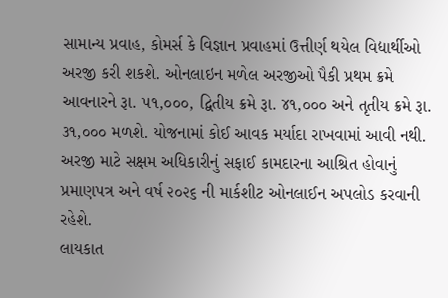સામાન્ય પ્રવાહ, કોમર્સ કે વિજ્ઞાન પ્રવાહમાં ઉત્તીર્ણ થયેલ વિદ્યાર્થીઓ અરજી કરી શકશે. ઓનલાઇન મળેલ અરજીઓ પૈકી પ્રથમ ક્રમે આવનારને રૂા. ૫૧,૦૦૦, દ્વિતીય ક્રમે રૂા. ૪૧,૦૦૦ અને તૃતીય ક્રમે રૂા. ૩૧,૦૦૦ મળશે. યોજનામાં કોઈ આવક મર્યાદા રાખવામાં આવી નથી. અરજી માટે સક્ષમ અધિકારીનું સફાઈ કામદારના આશ્રિત હોવાનું પ્રમાણપત્ર અને વર્ષ ૨૦૨૬ ની માર્કશીટ ઓનલાઈન અપલોડ કરવાની રહેશે.
લાયકાત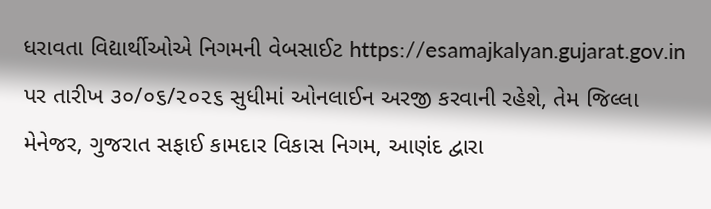ધરાવતા વિદ્યાર્થીઓએ નિગમની વેબસાઈટ https://esamajkalyan.gujarat.gov.in પર તારીખ ૩૦/૦૬/૨૦૨૬ સુધીમાં ઓનલાઈન અરજી કરવાની રહેશે, તેમ જિલ્લા મેનેજર, ગુજરાત સફાઈ કામદાર વિકાસ નિગમ, આણંદ દ્વારા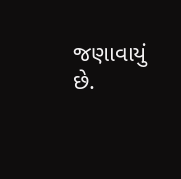જણાવાયું છે.